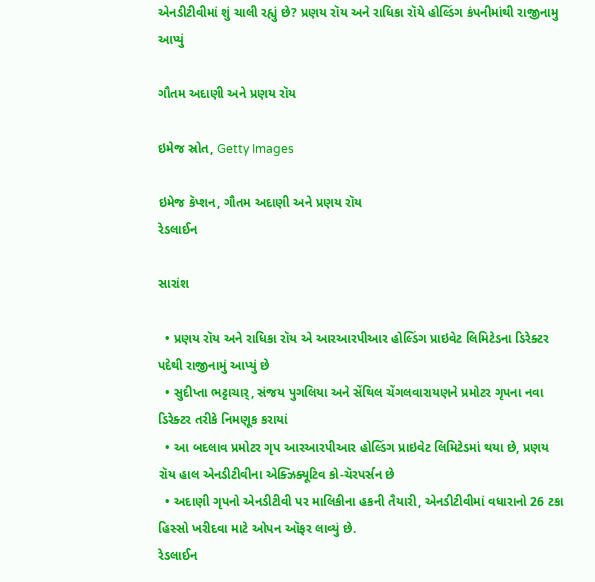એનડીટીવીમાં શું ચાલી રહ્યું છે? પ્રણય રૉય અને રાધિકા રૉયે હોલ્ડિંગ કંપનીમાંથી રાજીનામુ આપ્યું

ગૌતમ અદાણી અને પ્રણય રૉય

ઇમેજ સ્રોત, Getty Images

ઇમેજ કૅપ્શન, ગૌતમ અદાણી અને પ્રણય રૉય
રેડલાઈન

સારાંશ

  • પ્રણય રૉય અને રાધિકા રૉય એ આરઆરપીઆર હોલ્ડિંગ પ્રાઇવેટ લિમિટેડના ડિરેક્ટર પદેથી રાજીનામું આપ્યું છે
  • સુદીપ્તા ભટ્ટાચાર્, સંજય પુગલિયા અને સેંથિલ ચેંગલવારાયણને પ્રમોટર ગૃપના નવા ડિરેક્ટર તરીકે નિમણૂક કરાયાં
  • આ બદલાવ પ્રમોટર ગૃપ આરઆરપીઆર હોલ્ડિંગ પ્રાઇવેટ લિમિટેડમાં થયા છે, પ્રણય રૉય હાલ એનડીટીવીના એક્ઝિક્યૂટિવ કો-ચૅરપર્સન છે
  • અદાણી ગૃપનો એનડીટીવી પર માલિકીના હકની તૈયારી, એનડીટીવીમાં વધારાનો 26 ટકા હિસ્સો ખરીદવા માટે ઓપન ઑફર લાવ્યું છે.
રેડલાઈન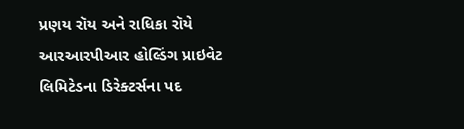પ્રણય રૉય અને રાધિકા રૉયે આરઆરપીઆર હોલ્ડિંગ પ્રાઇવેટ લિમિટેડના ડિરેક્ટર્સના પદ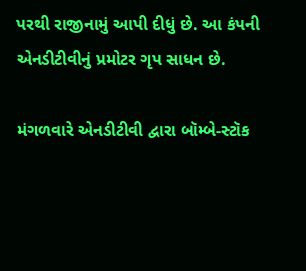પરથી રાજીનામું આપી દીધું છે. આ કંપની એનડીટીવીનું પ્રમોટર ગૃપ સાધન છે.

મંગળવારે એનડીટીવી દ્વારા બૉમ્બે-સ્ટૉક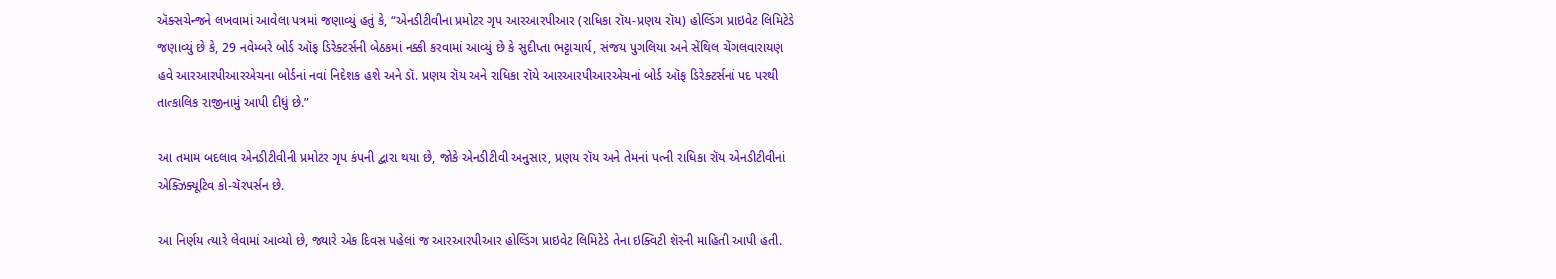ઍક્સચેન્જને લખવામાં આવેલા પત્રમાં જણાવ્યું હતું કે, “એનડીટીવીના પ્રમોટર ગૃપ આરઆરપીઆર (રાધિકા રૉય-પ્રણય રૉય) હોલ્ડિંગ પ્રાઇવેટ લિમિટેડે જણાવ્યું છે કે, 29 નવેમ્બરે બોર્ડ ઑફ ડિરેક્ટર્સની બેઠકમાં નક્કી કરવામાં આવ્યું છે કે સુદીપ્તા ભટ્ટાચાર્ય, સંજય પુગલિયા અને સેંથિલ ચેંગલવારાયણ હવે આરઆરપીઆરએચના બોર્ડનાં નવાં નિદેશક હશે અને ડૉ. પ્રણય રૉય અને રાધિકા રૉયે આરઆરપીઆરએચનાં બોર્ડ ઑફ ડિરેક્ટર્સનાં પદ પરથી તાત્કાલિક રાજીનામું આપી દીધું છે.”

આ તમામ બદલાવ એનડીટીવીની પ્રમોટર ગૃપ કંપની દ્વારા થયા છે, જોકે એનડીટીવી અનુસાર, પ્રણય રૉય અને તેમનાં પત્ની રાધિકા રૉય એનડીટીવીનાં એક્ઝિક્યૂટિવ કો-ચૅરપર્સન છે.

આ નિર્ણય ત્યારે લેવામાં આવ્યો છે, જ્યારે એક દિવસ પહેલાં જ આરઆરપીઆર હોલ્ડિંગ પ્રાઇવેટ લિમિટેડે તેના ઇક્વિટી શૅરની માહિતી આપી હતી.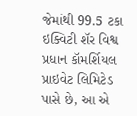જેમાંથી 99.5 ટકા ઇક્વિટી શૅર વિશ્વ પ્રધાન કૉમર્શિયલ પ્રાઇવેટ લિમિટેડ પાસે છે, આ એ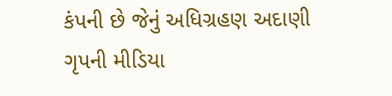કંપની છે જેનું અધિગ્રહણ અદાણી ગૃપની મીડિયા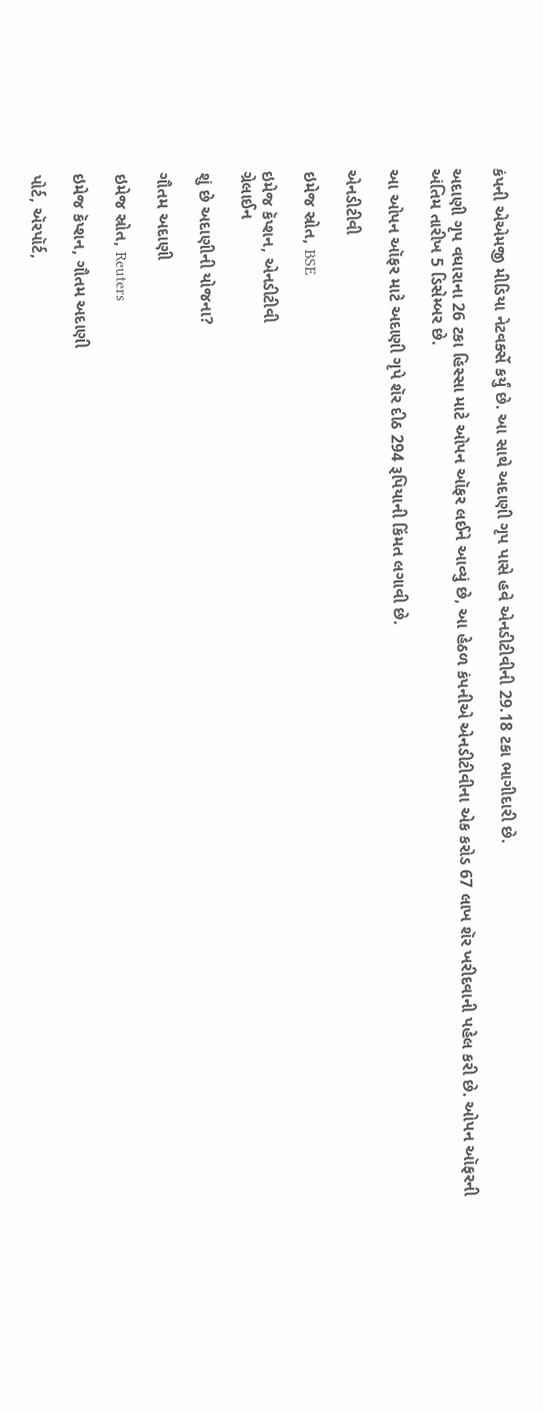કંપની એએમજી મીડિયા નેટવર્ક્સે કર્યું છે. આ સાથે અદાણી ગૃપ પાસે હવે એનડીટીવીની 29.18 ટકા ભાગીદારી છે.

અદાણી ગૃપ વધારાના 26 ટકા હિસ્સા માટે ઓપન ઑફર લઈને આવ્યું છે, આ હેઠળ કંપનીએ એનડીટીવીના એક કરોડ 67 લાખ શૅર ખરીદવાની પહેલ કરી છે. ઓપન ઑફરની અંતિમ તારીખ 5 ડિસેમ્બર છે.

આ ઓપન ઑફર માટે અદાણી ગૃપે શૅર દીઠ 294 રૂપિયાની કિંમત લગાવી છે.

એનડીટીવી

ઇમેજ સ્રોત, BSE

ઇમેજ કૅપ્શન, એનડીટીવી
ગ્રેલાઈન

શું છે અદાણીની યોજના?

ગૌતમ અદાણી

ઇમેજ સ્રોત, Reuters

ઇમેજ કૅપ્શન, ગૌતમ અદાણી

પોર્ટ, ઍરપૉર્ટ,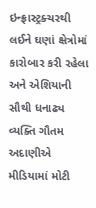ઇન્ફ્રાસ્ટ્રક્ચરથી લઈને ઘણાં ક્ષેત્રોમાં કારોબાર કરી રહેલા અને એશિયાની સૌથી ધનાઢ્ય વ્યક્તિ ગૌતમ અદાણીએ મીડિયામાં મોટી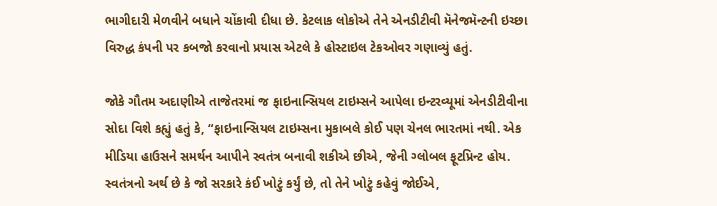ભાગીદારી મેળવીને બધાને ચોંકાવી દીધા છે. કેટલાક લોકોએ તેને એનડીટીવી મૅનેજમૅન્ટની ઇચ્છા વિરુદ્ધ કંપની પર કબજો કરવાનો પ્રયાસ એટલે કે હોસ્ટાઇલ ટેકઓવર ગણાવ્યું હતું.

જોકે ગૌતમ અદાણીએ તાજેતરમાં જ ફાઇનાન્સિયલ ટાઇમ્સને આપેલા ઇન્ટરવ્યૂમાં એનડીટીવીના સોદા વિશે કહ્યું હતું કે, “ફાઇનાન્સિયલ ટાઇમ્સના મુકાબલે કોઈ પણ ચેનલ ભારતમાં નથી. એક મીડિયા હાઉસને સમર્થન આપીને સ્વતંત્ર બનાવી શકીએ છીએ, જેની ગ્લોબલ ફૂટપ્રિન્ટ હોય. સ્વતંત્રનો અર્થ છે કે જો સરકારે કંઈ ખોટું કર્યું છે, તો તેને ખોટું કહેવું જોઈએ,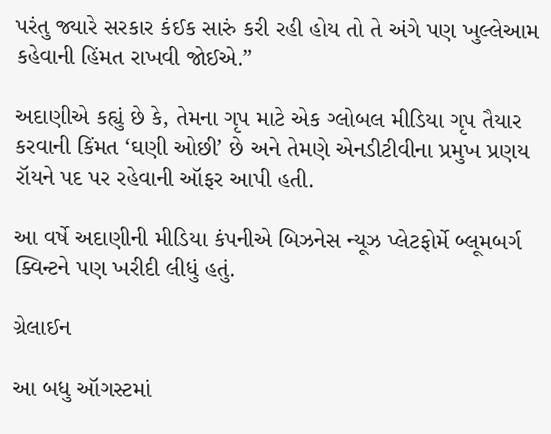પરંતુ જ્યારે સરકાર કંઈક સારું કરી રહી હોય તો તે અંગે પણ ખુલ્લેઆમ કહેવાની હિંમત રાખવી જોઈએ.”

અદાણીએ કહ્યું છે કે, તેમના ગૃપ માટે એક ગ્લોબલ મીડિયા ગૃપ તૈયાર કરવાની કિંમત ‘ઘણી ઓછી’ છે અને તેમણે એનડીટીવીના પ્રમુખ પ્રણય રૉયને પદ પર રહેવાની ઑફર આપી હતી.

આ વર્ષે અદાણીની મીડિયા કંપનીએ બિઝનેસ ન્યૂઝ પ્લેટફોર્મે બ્લૂમબર્ગ ક્વિન્ટને પણ ખરીદી લીધું હતું.

ગ્રેલાઈન

આ બધુ ઑગસ્ટમાં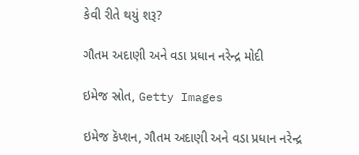કેવી રીતે થયું શરૂ?

ગૌતમ અદાણી અને વડા પ્રધાન નરેન્દ્ર મોદી

ઇમેજ સ્રોત, Getty Images

ઇમેજ કૅપ્શન, ગૌતમ અદાણી અને વડા પ્રધાન નરેન્દ્ર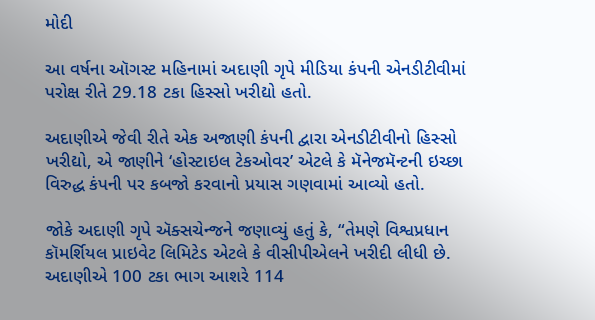મોદી

આ વર્ષના ઑગસ્ટ મહિનામાં અદાણી ગૃપે મીડિયા કંપની એનડીટીવીમાં પરોક્ષ રીતે 29.18 ટકા હિસ્સો ખરીદ્યો હતો.

અદાણીએ જેવી રીતે એક અજાણી કંપની દ્વારા એનડીટીવીનો હિસ્સો ખરીદ્યો, એ જાણીને ‘હોસ્ટાઇલ ટેકઓવર’ એટલે કે મૅનેજમૅન્ટની ઇચ્છા વિરુદ્ધ કંપની પર કબજો કરવાનો પ્રયાસ ગણવામાં આવ્યો હતો.

જોકે અદાણી ગૃપે ઍક્સચેન્જને જણાવ્યું હતું કે, “તેમણે વિશ્વપ્રધાન કૉમર્શિયલ પ્રાઇવેટ લિમિટેડ એટલે કે વીસીપીએલને ખરીદી લીધી છે. અદાણીએ 100 ટકા ભાગ આશરે 114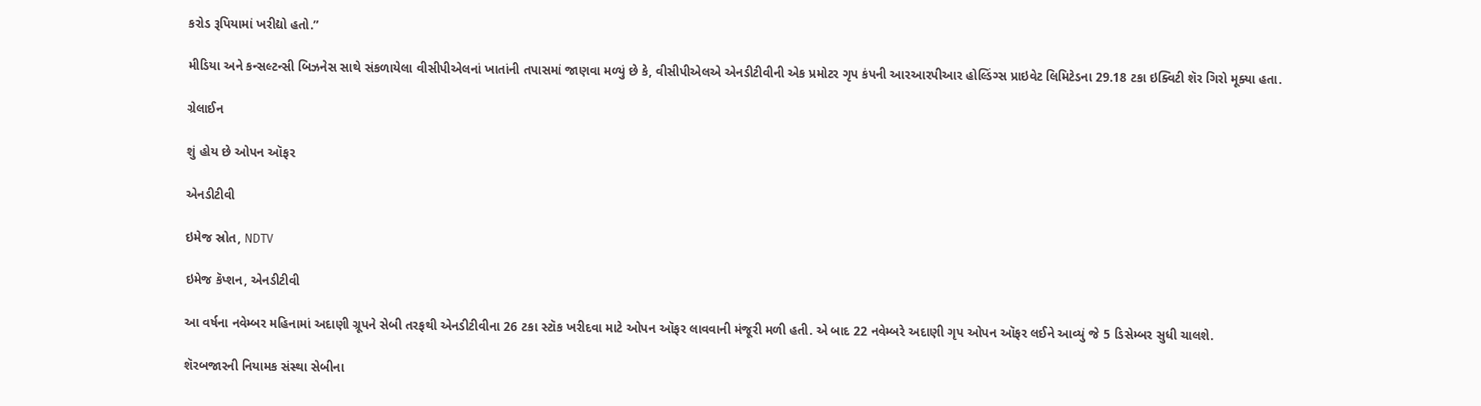કરોડ રૂપિયામાં ખરીદ્યો હતો.”

મીડિયા અને કન્સલ્ટન્સી બિઝનેસ સાથે સંકળાયેલા વીસીપીએલનાં ખાતાંની તપાસમાં જાણવા મળ્યું છે કે, વીસીપીએલએ એનડીટીવીની એક પ્રમોટર ગૃપ કંપની આરઆરપીઆર હોલ્ડિંગ્સ પ્રાઇવેટ લિમિટેડના 29.18 ટકા ઇક્વિટી શૅર ગિરો મૂક્યા હતા.

ગ્રેલાઈન

શું હોય છે ઓપન ઑફર

એનડીટીવી

ઇમેજ સ્રોત, NDTV

ઇમેજ કૅપ્શન, એનડીટીવી

આ વર્ષના નવેમ્બર મહિનામાં અદાણી ગ્રૂપને સેબી તરફથી એનડીટીવીના 26 ટકા સ્ટૉક ખરીદવા માટે ઓપન ઑફર લાવવાની મંજૂરી મળી હતી. એ બાદ 22 નવેમ્બરે અદાણી ગૃપ ઓપન ઑફર લઈને આવ્યું જે 5 ડિસેમ્બર સુધી ચાલશે.

શૅરબજારની નિયામક સંસ્થા સેબીના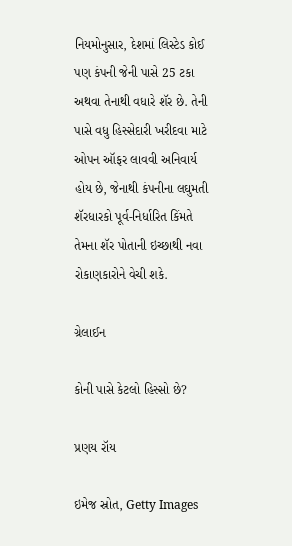નિયમોનુસાર, દેશમાં લિસ્ટેડ કોઈ પણ કંપની જેની પાસે 25 ટકા અથવા તેનાથી વધારે શૅર છે. તેની પાસે વધુ હિસ્સેદારી ખરીદવા માટે ઓપન ઑફર લાવવી અનિવાર્ય હોય છે, જેનાથી કંપનીના લઘુમતી શૅરધારકો પૂર્વ-નિર્ધારિત કિંમતે તેમના શૅર પોતાની ઇચ્છાથી નવા રોકાણકારોને વેચી શકે.

ગ્રેલાઈન

કોની પાસે કેટલો હિસ્સો છે?

પ્રણય રૉય

ઇમેજ સ્રોત, Getty Images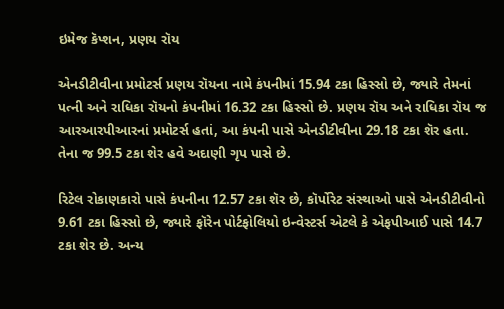ઇમેજ કૅપ્શન, પ્રણય રૉય

એનડીટીવીના પ્રમોટર્સ પ્રણય રૉયના નામે કંપનીમાં 15.94 ટકા હિસ્સો છે, જ્યારે તેમનાં પત્ની અને રાધિકા રૉયનો કંપનીમાં 16.32 ટકા હિસ્સો છે. પ્રણય રૉય અને રાધિકા રૉય જ આરઆરપીઆરનાં પ્રમોટર્સ હતાં, આ કંપની પાસે એનડીટીવીના 29.18 ટકા શૅર હતા. તેના જ 99.5 ટકા શેર હવે અદાણી ગૃપ પાસે છે.

રિટેલ રોકાણકારો પાસે કંપનીના 12.57 ટકા શૅર છે, કૉર્પોરેટ સંસ્થાઓ પાસે એનડીટીવીનો 9.61 ટકા હિસ્સો છે, જ્યારે ફૉરેન પોર્ટફોલિયો ઇન્વેસ્ટર્સ એટલે કે એફપીઆઈ પાસે 14.7 ટકા શેર છે. અન્ય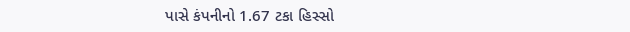પાસે કંપનીનો 1.67 ટકા હિસ્સો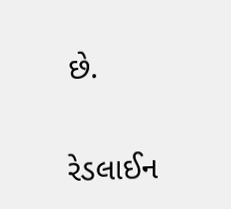છે.

રેડલાઈન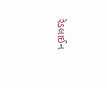રેડલાઈન